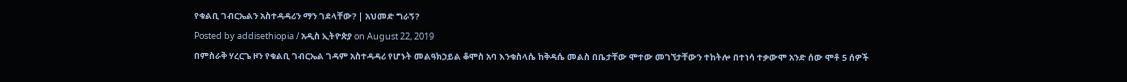የቁልቢ ገብርኤልን አስተዳዳሪን ማን ገደላቸው? | አህመድ ግራኝ?
Posted by addisethiopia / አዲስ ኢትዮጵያ on August 22, 2019
በምስራቅ ሃረርጌ ዞን የቁልቢ ገብርኤል ገዳም አስተዳዳሪ የሆኑት መልዓክኃይል ቆሞስ አባ እንቁስላሴ ከቅዳሴ መልስ በቤታቸው ሞተው መገኘታቸውን ተከትሎ በተነሳ ተቃውሞ አንድ ሰው ሞቶ 5 ሰዎች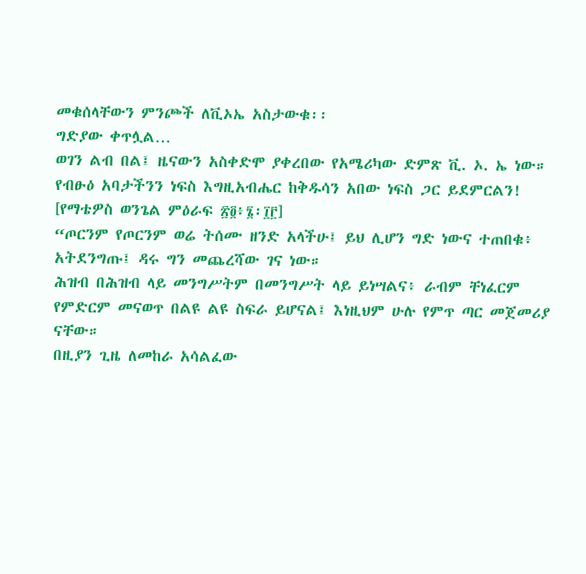መቁሰላቸውን ምንጮች ለቪኦኤ አስታውቁ፡፡
ግድያው ቀጥሏል…
ወገን ልብ በል፤ ዜናውን አስቀድሞ ያቀረበው የአሜሪካው ድምጽ ቪ. ኦ. ኤ ነው።
የብፁዕ አባታችንን ነፍስ እግዚአብሔር ከቅዱሳን አበው ነፍስ ጋር ይደምርልን!
[የማቴዎስ ወንጌል ምዕራፍ ፳፬፥፮፡፲፫]
“ጦርንም የጦርንም ወሬ ትሰሙ ዘንድ አላችሁ፤ ይህ ሊሆን ግድ ነውና ተጠበቁ፥ አትደንግጡ፤ ዳሩ ግን መጨረሻው ገና ነው።
ሕዝብ በሕዝብ ላይ መንግሥትም በመንግሥት ላይ ይነሣልና፥ ራብም ቸነፈርም የምድርም መናወጥ በልዩ ልዩ ስፍራ ይሆናል፤ እነዚህም ሁሉ የምጥ ጣር መጀመሪያ ናቸው።
በዚያን ጊዜ ለመከራ አሳልፈው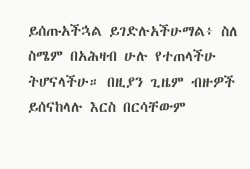ይሰጡአችኋል ይገድሉአችሁማል፥ ስለ ስሜም በአሕዛብ ሁሉ የተጠላችሁ ትሆናላችሁ። በዚያን ጊዜም ብዙዎች ይሰናከላሉ እርስ በርሳቸውም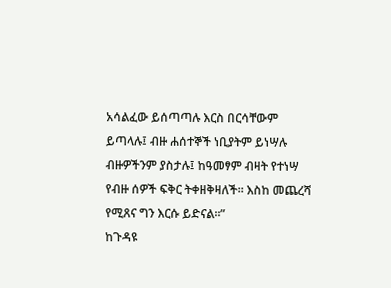አሳልፈው ይሰጣጣሉ እርስ በርሳቸውም ይጣላሉ፤ ብዙ ሐሰተኞች ነቢያትም ይነሣሉ ብዙዎችንም ያስታሉ፤ ከዓመፃም ብዛት የተነሣ የብዙ ሰዎች ፍቅር ትቀዘቅዛለች። እስከ መጨረሻ የሚጸና ግን እርሱ ይድናል።”
ከጉዳዩ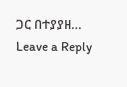ጋር በተያያዘ…
Leave a Reply